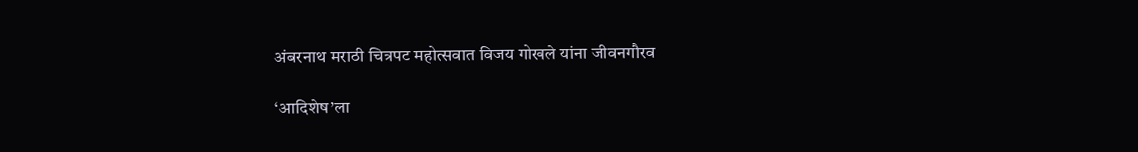अंबरनाथ मराठी चित्रपट महोत्सवात विजय गोखले यांना जीवनगौरव

‘आदिशेष’ला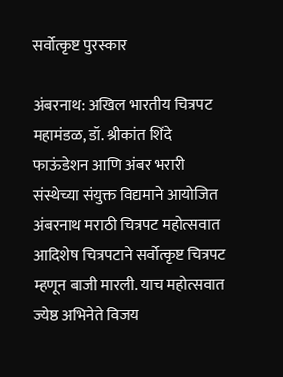सर्वोत्कृष्ट पुरस्कार

अंबरनाथ: अखिल भारतीय चित्रपट महामंडळ, डॉ. श्रीकांत शिंदे फाऊंडेशन आणि अंबर भरारी संस्थेच्या संयुक्त विद्यमाने आयोजित अंबरनाथ मराठी चित्रपट महोत्सवात आदिशेष चित्रपटाने सर्वोत्कृष्ट चित्रपट म्हणून बाजी मारली. याच महोत्सवात ज्येष्ठ अभिनेते विजय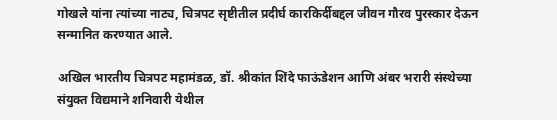गोखले यांना त्यांच्या नाट्य, चित्रपट सृष्टीतील प्रदीर्घ कारकिर्दीबद्दल जीवन गौरव पुरस्कार देऊन सन्मानित करण्यात आले.

अखिल भारतीय चित्रपट महामंडळ, डॉ. श्रीकांत शिंदे फाऊंडेशन आणि अंबर भरारी संस्थेच्या संयुक्त विद्यमाने शनिवारी येथील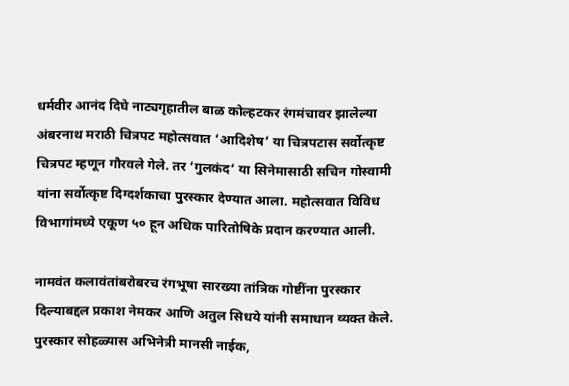धर्मवीर आनंद दिघे नाट्यगृहातील बाळ कोल्हटकर रंगमंचावर झालेल्या अंबरनाथ मराठी चित्रपट महोत्सवात ‘आदिशेष’ या चित्रपटास सर्वोत्कृष्ट चित्रपट म्हणून गौरवले गेले. तर ‘गुलकंद’ या सिनेमासाठी सचिन गोस्वामी यांना सर्वोत्कृष्ट दिग्दर्शकाचा पुरस्कार देण्यात आला. महोत्सवात विविध विभागांमध्ये एकूण ५० हून अधिक पारितोषिके प्रदान करण्यात आली.

नामवंत कलावंतांबरोबरच रंगभूषा सारख्या तांत्रिक गोष्टींना पुरस्कार दिल्याबद्दल प्रकाश नेमकर आणि अतुल सिधये यांनी समाधान व्यक्त केले. पुरस्कार सोहळ्यास अभिनेत्री मानसी नाईक,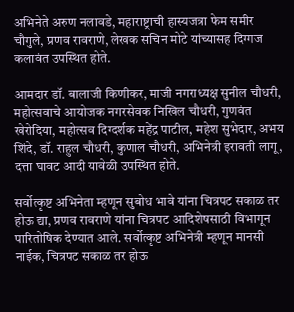अभिनेते अरुण नलावडे, महाराष्ट्राची हास्यजत्रा फेम समीर चौगुले, प्रणव रावराणे, लेखक सचिन मोटे यांच्यासह दिग्गज कलावंत उपस्थित होते.

आमदार डॉ. बालाजी किणीकर, माजी नगराध्यक्ष सुनील चौधरी, महोत्सवाचे आयोजक नगरसेवक निखिल चौधरी, गुणवंत खेरोदिया, महोत्सव दिग्दर्शक महेंद्र पाटील, महेश सुभेदार, अभय शिंदे, डॉ. राहुल चौधरी, कुणाल चौधरी, अभिनेत्री इरावती लागू, दत्ता घावट आदी यावेळी उपस्थित होते.

सर्वोत्कृष्ट अभिनेता म्हणून सुबोध भावे यांना चित्रपट सकाळ तर होऊ द्या, प्रणव रावराणे यांना चित्रपट आदिशेषसाठी विभागून पारितोषिक देण्यात आले. सर्वोत्कृष्ट अभिनेत्री म्हणून मानसी नाईक, चित्रपट सकाळ तर होऊ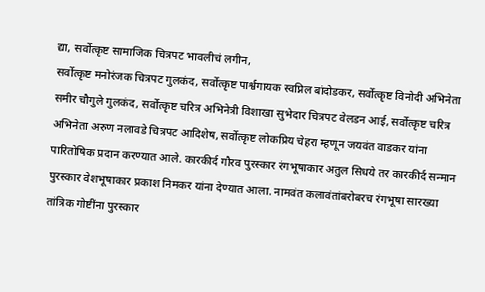द्या, सर्वोत्कृष्ट सामाजिक चित्रपट भावलीचं लगीन,
सर्वोत्कृष्ट मनोरंजक चित्रपट गुलकंद, सर्वोत्कृष्ट पार्श्वगायक स्वप्निल बांदोडकर, सर्वोत्कृष्ट विनोदी अभिनेता समीर चौगुले गुलकंद, सर्वोत्कृष्ट चरित्र अभिनेत्री विशाखा सुभेदार चित्रपट वेलडन आई, सर्वोत्कृष्ट चरित्र अभिनेता अरुण नलावडे चित्रपट आदिशेष, सर्वोत्कृष्ट लोकप्रिय चेहरा म्हणून जयवंत वाडकर यांना पारितोषिक प्रदान करण्यात आले. कारकीर्द गौरव पुरस्कार रंगभूषाकार अतुल सिधये तर कारकीर्द सन्मान पुरस्कार वेशभूषाकार प्रकाश निमकर यांना देण्यात आला. नामवंत कलावंतांबरोबरच रंगभूषा सारख्या तांत्रिक गोष्टींना पुरस्कार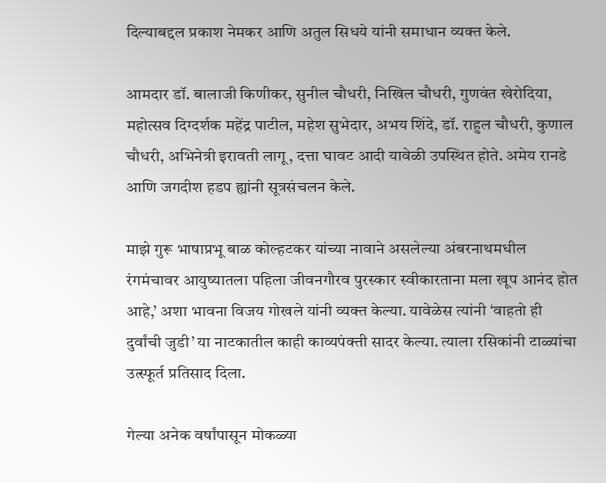दिल्याबद्दल प्रकाश नेमकर आणि अतुल सिधये यांनी समाधान व्यक्त केले.

आमदार डॉ. बालाजी किणीकर, सुनील चौधरी, निखिल चौधरी, गुणवंत खेरोदिया, महोत्सव दिग्दर्शक महेंद्र पाटील, महेश सुभेदार, अभय शिंदे, डॉ. राहुल चौधरी, कुणाल चौधरी, अभिनेत्री इरावती लागू, दत्ता घावट आदी यावेळी उपस्थित होते. अमेय रानडे आणि जगदीश हडप ह्यांनी सूत्रसंचलन केले.

माझे गुरू भाषाप्रभू बाळ कोल्हटकर यांच्या नावाने असलेल्या अंबरनाथमधील रंगमंचावर आयुष्यातला पहिला जीवनगौरव पुरस्कार स्वीकारताना मला खूप आनंद होत आहे,’ अशा भावना विजय गोखले यांनी व्यक्त केल्या. यावेळेस त्यांनी ‘वाहतो ही दुर्वांची जुडी’ या नाटकातील काही काव्यपंक्ती सादर केल्या. त्याला रसिकांनी टाळ्यांचा उत्स्फूर्त प्रतिसाद दिला.

गेल्या अनेक वर्षांपासून मोकळ्या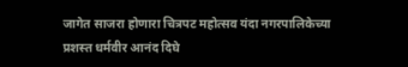जागेत साजरा होणारा चित्रपट महोत्सव यंदा नगरपालिकेच्या प्रशस्त धर्मवीर आनंद दिघे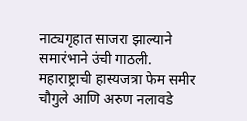नाट्यगृहात साजरा झाल्याने समारंभाने उंची गाठली. महाराष्ट्राची हास्यजत्रा फेम समीर चौगुले आणि अरुण नलावडे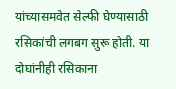यांच्यासमवेत सेल्फी घेण्यासाठी रसिकांची लगबग सुरू होती. या दोघांनीही रसिकाना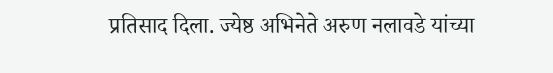प्रतिसाद दिला. ज्येष्ठ अभिनेते अरुण नलावडे यांच्या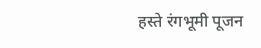हस्ते रंगभूमी पूजन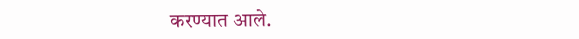करण्यात आले.